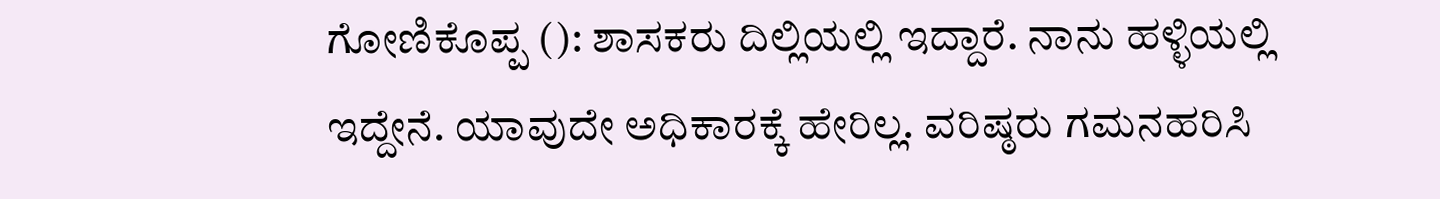ಗೋಣಿಕೊಪ್ಪ (): ಶಾಸಕರು ದಿಲ್ಲಿಯಲ್ಲಿ ಇದ್ದಾರೆ. ನಾನು ಹಳ್ಳಿಯಲ್ಲಿ ಇದ್ದೇನೆ. ಯಾವುದೇ ಅಧಿಕಾರಕ್ಕೆ ಹೇರಿಲ್ಲ. ವರಿಷ್ಠರು ಗಮನಹರಿಸಿ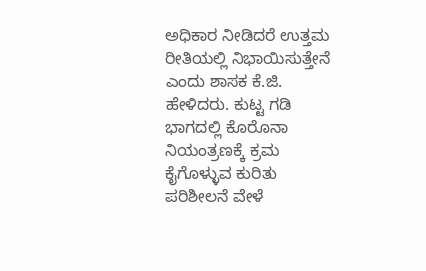ಅಧಿಕಾರ ನೀಡಿದರೆ ಉತ್ತಮ ರೀತಿಯಲ್ಲಿ ನಿಭಾಯಿಸುತ್ತೇನೆ ಎಂದು ಶಾಸಕ ಕೆ.ಜಿ. ಹೇಳಿದರು. ಕುಟ್ಟ ಗಡಿ ಭಾಗದಲ್ಲಿ ಕೊರೊನಾ ನಿಯಂತ್ರಣಕ್ಕೆ ಕ್ರಮ ಕೈಗೊಳ್ಳುವ ಕುರಿತು ಪರಿಶೀಲನೆ ವೇಳೆ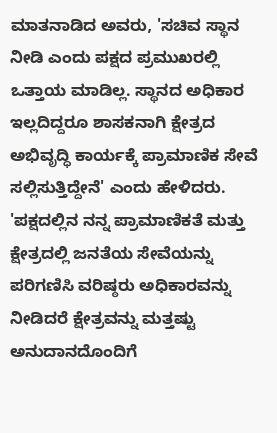ಮಾತನಾಡಿದ ಅವರು, 'ಸಚಿವ ಸ್ಥಾನ ನೀಡಿ ಎಂದು ಪಕ್ಷದ ಪ್ರಮುಖರಲ್ಲಿ ಒತ್ತಾಯ ಮಾಡಿಲ್ಲ. ಸ್ಥಾನದ ಅಧಿಕಾರ ಇಲ್ಲದಿದ್ದರೂ ಶಾಸಕನಾಗಿ ಕ್ಷೇತ್ರದ ಅಭಿವೃದ್ಧಿ ಕಾರ್ಯಕ್ಕೆ ಪ್ರಾಮಾಣಿಕ ಸೇವೆ ಸಲ್ಲಿಸುತ್ತಿದ್ದೇನೆ' ಎಂದು ಹೇಳಿದರು. 'ಪಕ್ಷದಲ್ಲಿನ ನನ್ನ ಪ್ರಾಮಾಣಿಕತೆ ಮತ್ತು ಕ್ಷೇತ್ರದಲ್ಲಿ ಜನತೆಯ ಸೇವೆಯನ್ನು ಪರಿಗಣಿಸಿ ವರಿಷ್ಠರು ಅಧಿಕಾರವನ್ನು ನೀಡಿದರೆ ಕ್ಷೇತ್ರವನ್ನು ಮತ್ತಷ್ಟು ಅನುದಾನದೊಂದಿಗೆ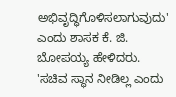ಅಭಿವೃದ್ಧಿಗೊಳಿಸಲಾಗುವುದು' ಎಂದು ಶಾಸಕ ಕೆ. ಜಿ. ಬೋಪಯ್ಯ ಹೇಳಿದರು. 'ಸಚಿವ ಸ್ಥಾನ ನೀಡಿಲ್ಲ ಎಂದು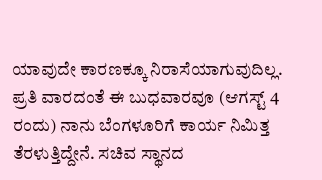ಯಾವುದೇ ಕಾರಣಕ್ಕೂ ನಿರಾಸೆಯಾಗುವುದಿಲ್ಲ. ಪ್ರತಿ ವಾರದಂತೆ ಈ ಬುಧವಾರವೂ (ಆಗಸ್ಟ್ 4 ರಂದು) ನಾನು ಬೆಂಗಳೂರಿಗೆ ಕಾರ್ಯ ನಿಮಿತ್ತ ತೆರಳುತ್ತಿದ್ದೇನೆ. ಸಚಿವ ಸ್ಥಾನದ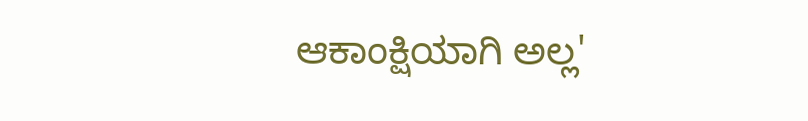ಆಕಾಂಕ್ಷಿಯಾಗಿ ಅಲ್ಲ'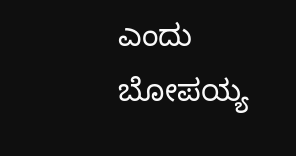ಎಂದು ಬೋಪಯ್ಯ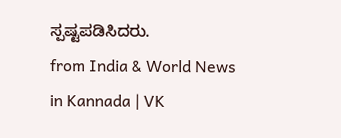ಸ್ಪಷ್ಟಪಡಿಸಿದರು.
from India & World News in Kannada | VK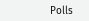Polls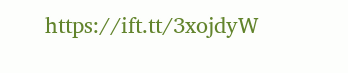https://ift.tt/3xojdyW